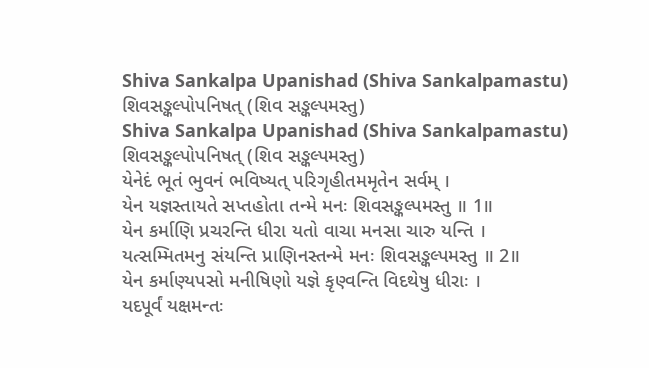Shiva Sankalpa Upanishad (Shiva Sankalpamastu)
શિવસઙ્કલ્પોપનિષત્ (શિવ સઙ્કલ્પમસ્તુ)
Shiva Sankalpa Upanishad (Shiva Sankalpamastu)
શિવસઙ્કલ્પોપનિષત્ (શિવ સઙ્કલ્પમસ્તુ)
યેનેદં ભૂતં ભુવનં ભવિષ્યત્ પરિગૃહીતમમૃતેન સર્વમ્ ।
યેન યજ્ઞસ્તાયતે સપ્તહોતા તન્મે મનઃ શિવસઙ્કલ્પમસ્તુ ॥ 1॥
યેન કર્માણિ પ્રચરન્તિ ધીરા યતો વાચા મનસા ચારુ યન્તિ ।
યત્સમ્મિતમનુ સંયન્તિ પ્રાણિનસ્તન્મે મનઃ શિવસઙ્કલ્પમસ્તુ ॥ 2॥
યેન કર્માણ્યપસો મનીષિણો યજ્ઞે કૃણ્વન્તિ વિદથેષુ ધીરાઃ ।
યદપૂર્વં યક્ષમન્તઃ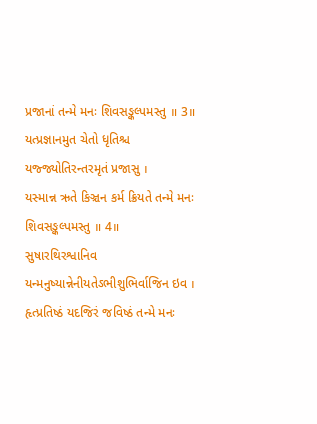પ્રજાનાં તન્મે મનઃ શિવસઙ્કલ્પમસ્તુ ॥ 3॥
યત્પ્રજ્ઞાનમુત ચેતો ધૃતિશ્ચ યજ્જ્યોતિરન્તરમૃતં પ્રજાસુ ।
યસ્માન્ન ઋતે કિઞ્ચન કર્મ ક્રિયતે તન્મે મનઃ શિવસઙ્કલ્પમસ્તુ ॥ 4॥
સુષારથિરશ્વાનિવ યન્મનુષ્યાન્નેનીયતેઽભીશુભિર્વાજિન ઇવ ।
હૃત્પ્રતિષ્ઠં યદજિરં જવિષ્ઠં તન્મે મનઃ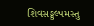શિવસઙ્કલ્પમસ્તુ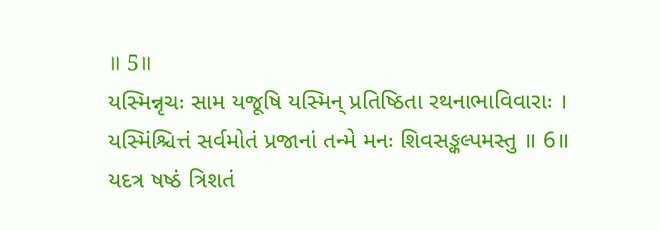॥ 5॥
યસ્મિન્નૃચઃ સામ યજૂષિ યસ્મિન્ પ્રતિષ્ઠિતા રથનાભાવિવારાઃ ।
યસ્મિંશ્ચિત્તં સર્વમોતં પ્રજાનાં તન્મે મનઃ શિવસઙ્કલ્પમસ્તુ ॥ 6॥
યદત્ર ષષ્ઠં ત્રિશતં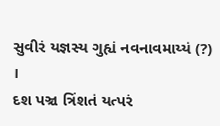સુવીરં યજ્ઞસ્ય ગુહ્યં નવનાવમાય્યં (?) ।
દશ પઞ્ચ ત્રિંશતં યત્પરં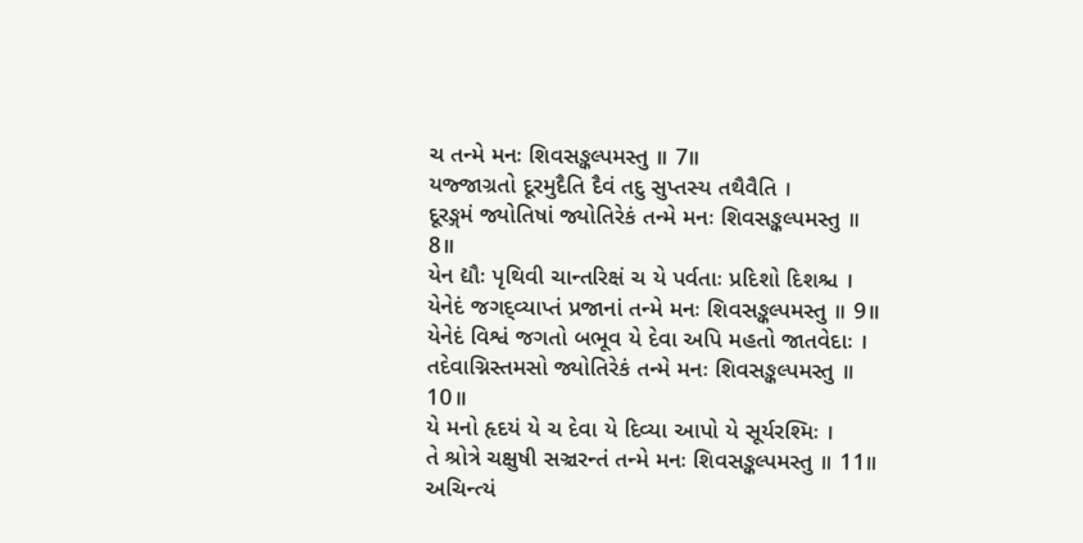ચ તન્મે મનઃ શિવસઙ્કલ્પમસ્તુ ॥ 7॥
યજ્જાગ્રતો દૂરમુદૈતિ દૈવં તદુ સુપ્તસ્ય તથૈવૈતિ ।
દૂરઙ્ગમં જ્યોતિષાં જ્યોતિરેકં તન્મે મનઃ શિવસઙ્કલ્પમસ્તુ ॥ 8॥
યેન દ્યૌઃ પૃથિવી ચાન્તરિક્ષં ચ યે પર્વતાઃ પ્રદિશો દિશશ્ચ ।
યેનેદં જગદ્વ્યાપ્તં પ્રજાનાં તન્મે મનઃ શિવસઙ્કલ્પમસ્તુ ॥ 9॥
યેનેદં વિશ્વં જગતો બભૂવ યે દેવા અપિ મહતો જાતવેદાઃ ।
તદેવાગ્નિસ્તમસો જ્યોતિરેકં તન્મે મનઃ શિવસઙ્કલ્પમસ્તુ ॥ 10॥
યે મનો હૃદયં યે ચ દેવા યે દિવ્યા આપો યે સૂર્યરશ્મિઃ ।
તે શ્રોત્રે ચક્ષુષી સઞ્ચરન્તં તન્મે મનઃ શિવસઙ્કલ્પમસ્તુ ॥ 11॥
અચિન્ત્યં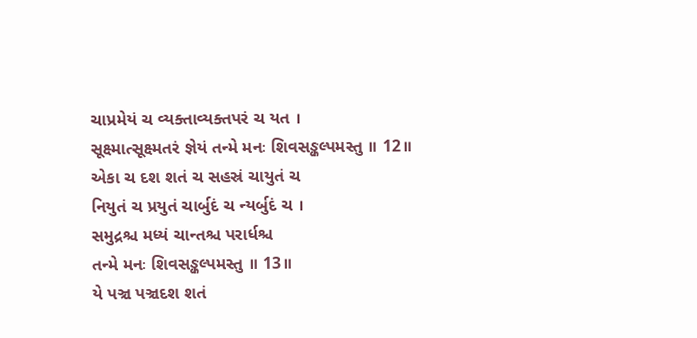ચાપ્રમેયં ચ વ્યક્તાવ્યક્તપરં ચ યત ।
સૂક્ષ્માત્સૂક્ષ્મતરં જ્ઞેયં તન્મે મનઃ શિવસઙ્કલ્પમસ્તુ ॥ 12॥
એકા ચ દશ શતં ચ સહસ્રં ચાયુતં ચ
નિયુતં ચ પ્રયુતં ચાર્બુદં ચ ન્યર્બુદં ચ ।
સમુદ્રશ્ચ મધ્યં ચાન્તશ્ચ પરાર્ધશ્ચ
તન્મે મનઃ શિવસઙ્કલ્પમસ્તુ ॥ 13॥
યે પઞ્ચ પઞ્ચદશ શતં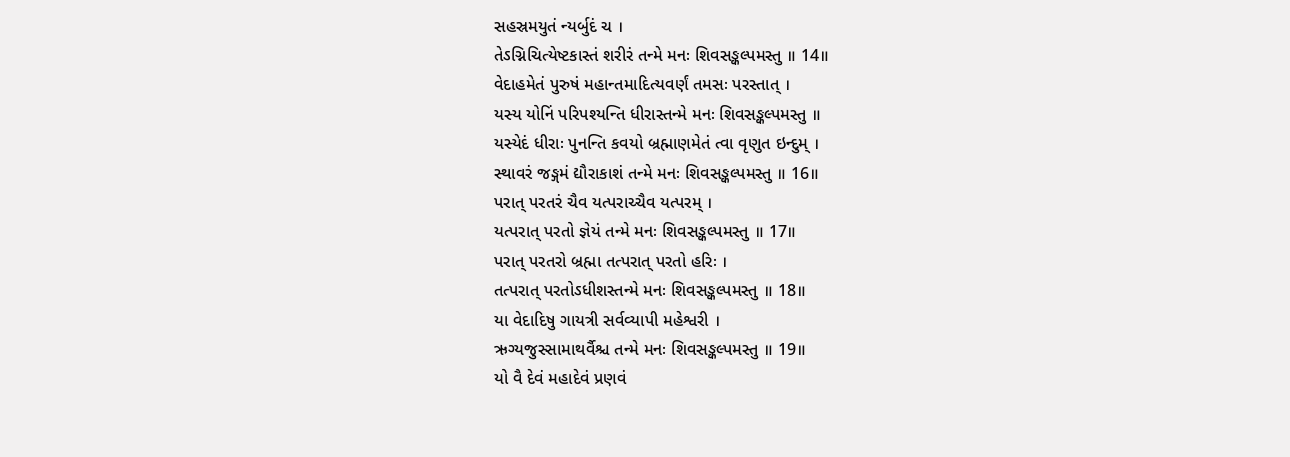સહસ્રમયુતં ન્યર્બુદં ચ ।
તેઽગ્નિચિત્યેષ્ટકાસ્તં શરીરં તન્મે મનઃ શિવસઙ્કલ્પમસ્તુ ॥ 14॥
વેદાહમેતં પુરુષં મહાન્તમાદિત્યવર્ણં તમસઃ પરસ્તાત્ ।
યસ્ય યોનિં પરિપશ્યન્તિ ધીરાસ્તન્મે મનઃ શિવસઙ્કલ્પમસ્તુ ॥
યસ્યેદં ધીરાઃ પુનન્તિ કવયો બ્રહ્માણમેતં ત્વા વૃણુત ઇન્દુમ્ ।
સ્થાવરં જઙ્ગમં દ્યૌરાકાશં તન્મે મનઃ શિવસઙ્કલ્પમસ્તુ ॥ 16॥
પરાત્ પરતરં ચૈવ યત્પરાચ્ચૈવ યત્પરમ્ ।
યત્પરાત્ પરતો જ્ઞેયં તન્મે મનઃ શિવસઙ્કલ્પમસ્તુ ॥ 17॥
પરાત્ પરતરો બ્રહ્મા તત્પરાત્ પરતો હરિઃ ।
તત્પરાત્ પરતોઽધીશસ્તન્મે મનઃ શિવસઙ્કલ્પમસ્તુ ॥ 18॥
યા વેદાદિષુ ગાયત્રી સર્વવ્યાપી મહેશ્વરી ।
ઋગ્યજુસ્સામાથર્વૈશ્ચ તન્મે મનઃ શિવસઙ્કલ્પમસ્તુ ॥ 19॥
યો વૈ દેવં મહાદેવં પ્રણવં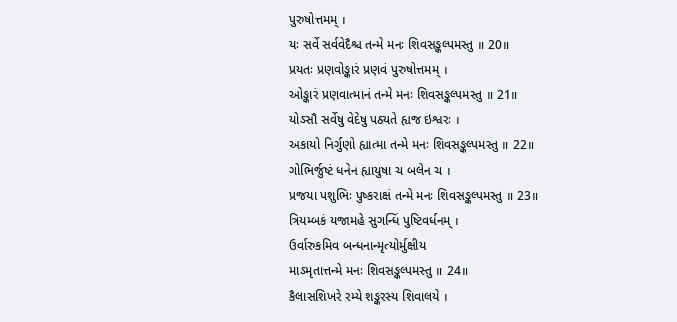પુરુષોત્તમમ્ ।
યઃ સર્વે સર્વવેદૈશ્ચ તન્મે મનઃ શિવસઙ્કલ્પમસ્તુ ॥ 20॥
પ્રયતઃ પ્રણવોઙ્કારં પ્રણવં પુરુષોત્તમમ્ ।
ઓઙ્કારં પ્રણવાત્માનં તન્મે મનઃ શિવસઙ્કલ્પમસ્તુ ॥ 21॥
યોઽસૌ સર્વેષુ વેદેષુ પઠ્યતે હ્યજ ઇશ્વરઃ ।
અકાયો નિર્ગુણો હ્યાત્મા તન્મે મનઃ શિવસઙ્કલ્પમસ્તુ ॥ 22॥
ગોભિર્જુષ્ટં ધનેન હ્યાયુષા ચ બલેન ચ ।
પ્રજયા પશુભિઃ પુષ્કરાક્ષં તન્મે મનઃ શિવસઙ્કલ્પમસ્તુ ॥ 23॥
ત્રિયમ્બકં યજામહે સુગન્ધિં પુષ્ટિવર્ધનમ્ ।
ઉર્વારુકમિવ બન્ધનાન્મૃત્યોર્મુક્ષીય
માઽમૃતાત્તન્મે મનઃ શિવસઙ્કલ્પમસ્તુ ॥ 24॥
કૈલાસશિખરે રમ્યે શઙ્કરસ્ય શિવાલયે ।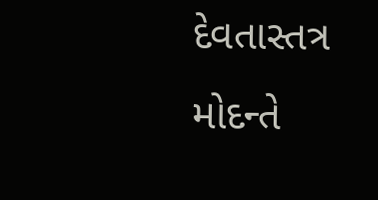દેવતાસ્તત્ર મોદન્તે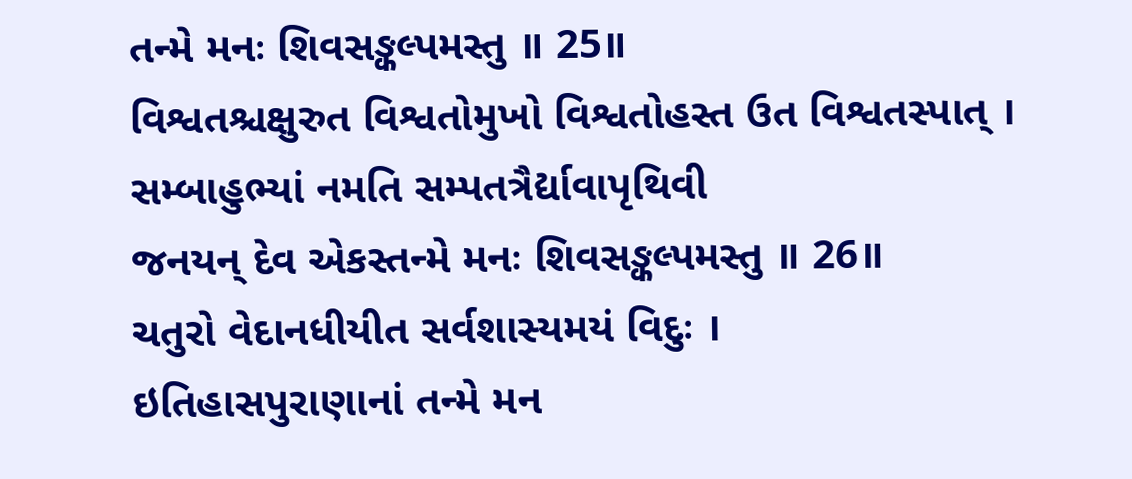તન્મે મનઃ શિવસઙ્કલ્પમસ્તુ ॥ 25॥
વિશ્વતશ્ચક્ષુરુત વિશ્વતોમુખો વિશ્વતોહસ્ત ઉત વિશ્વતસ્પાત્ ।
સમ્બાહુભ્યાં નમતિ સમ્પતત્રૈર્દ્યાવાપૃથિવી
જનયન્ દેવ એકસ્તન્મે મનઃ શિવસઙ્કલ્પમસ્તુ ॥ 26॥
ચતુરો વેદાનધીયીત સર્વશાસ્યમયં વિદુઃ ।
ઇતિહાસપુરાણાનાં તન્મે મન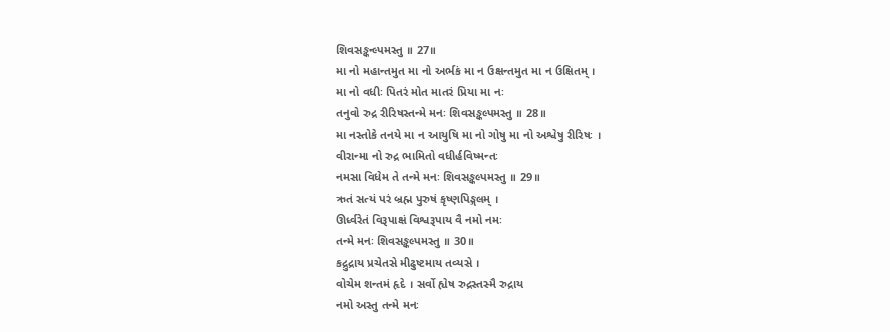શિવસઙ્કન્લ્પમસ્તુ ॥ 27॥
મા નો મહાન્તમુત મા નો અર્ભકં મા ન ઉક્ષન્તમુત મા ન ઉક્ષિતમ્ ।
મા નો વધીઃ પિતરં મોત માતરં પ્રિયા મા નઃ
તનુવો રુદ્ર રીરિષસ્તન્મે મનઃ શિવસઙ્કલ્પમસ્તુ ॥ 28॥
મા નસ્તોકે તનયે મા ન આયુષિ મા નો ગોષુ મા નો અશ્વેષુ રીરિષઃ ।
વીરાન્મા નો રુદ્ર ભામિતો વધીર્હવિષ્મન્તઃ
નમસા વિધેમ તે તન્મે મનઃ શિવસઙ્કલ્પમસ્તુ ॥ 29॥
ઋતં સત્યં પરં બ્રહ્મ પુરુષં કૃષ્ણપિઙ્ગલમ્ ।
ઊર્ધ્વરેતં વિરૂપાક્ષં વિશ્વરૂપાય વૈ નમો નમઃ
તન્મે મનઃ શિવસઙ્કલ્પમસ્તુ ॥ 30॥
કદ્રુદ્રાય પ્રચેતસે મીઢુષ્ટમાય તવ્યસે ।
વોચેમ શન્તમં હૃદે । સર્વો હ્યેષ રુદ્રસ્તસ્મૈ રુદ્રાય
નમો અસ્તુ તન્મે મનઃ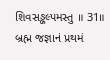શિવસઙ્કલ્પમસ્તુ ॥ 31॥
બ્રહ્મ જજ્ઞાનં પ્રથમં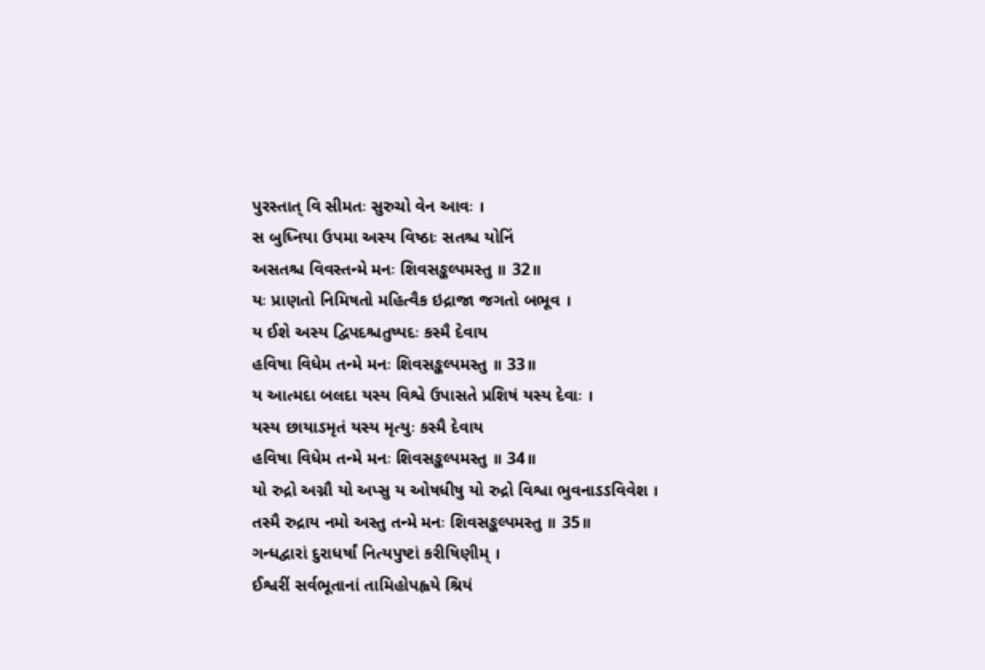પુરસ્તાત્ વિ સીમતઃ સુરુચો વેન આવઃ ।
સ બુધ્નિયા ઉપમા અસ્ય વિષ્ઠાઃ સતશ્ચ યોનિં
અસતશ્ચ વિવસ્તન્મે મનઃ શિવસઙ્કલ્પમસ્તુ ॥ 32॥
યઃ પ્રાણતો નિમિષતો મહિત્વૈક ઇદ્રાજા જગતો બભૂવ ।
ય ઈશે અસ્ય દ્વિપદશ્ચતુષ્પદઃ કસ્મૈ દેવાય
હવિષા વિધેમ તન્મે મનઃ શિવસઙ્કલ્પમસ્તુ ॥ 33॥
ય આત્મદા બલદા યસ્ય વિશ્વે ઉપાસતે પ્રશિષં યસ્ય દેવાઃ ।
યસ્ય છાયાઽમૃતં યસ્ય મૃત્યુઃ કસ્મૈ દેવાય
હવિષા વિધેમ તન્મે મનઃ શિવસઙ્કલ્પમસ્તુ ॥ 34॥
યો રુદ્રો અગ્નૌ યો અપ્સુ ય ઓષધીષુ યો રુદ્રો વિશ્વા ભુવનાઽઽવિવેશ ।
તસ્મૈ રુદ્રાય નમો અસ્તુ તન્મે મનઃ શિવસઙ્કલ્પમસ્તુ ॥ 35॥
ગન્ધદ્વારાં દુરાધર્ષાં નિત્યપુષ્ટાં કરીષિણીમ્ ।
ઈશ્વરીં સર્વભૂતાનાં તામિહોપહ્વયે શ્રિયં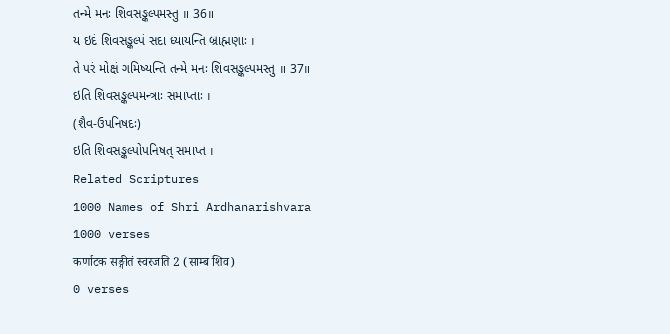તન્મે મનઃ શિવસઙ્કલ્પમસ્તુ ॥ 36॥
ય ઇદં શિવસઙ્કલ્પં સદા ધ્યાયન્તિ બ્રાહ્મણાઃ ।
તે પરં મોક્ષં ગમિષ્યન્તિ તન્મે મનઃ શિવસઙ્કલ્પમસ્તુ ॥ 37॥
ઇતિ શિવસઙ્કલ્પમન્ત્રાઃ સમાપ્તાઃ ।
(શૈવ-ઉપનિષદઃ)
ઇતિ શિવસઙ્કલ્પોપનિષત્ સમાપ્ત ।
Related Scriptures
1000 Names of Shri Ardhanarishvara
1000 verses
कर्णाटक सङ्गीतं स्वरजति 2 (साम्ब शिव)
0 verses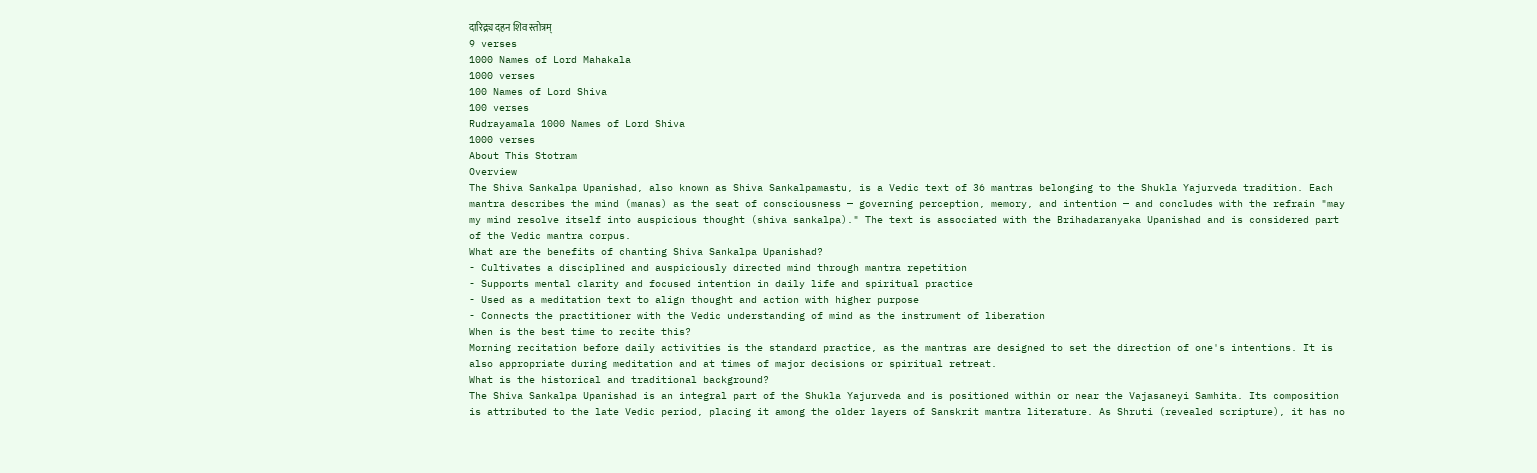दारिद्र्य दहन शिव स्तोत्रम्
9 verses
1000 Names of Lord Mahakala
1000 verses
100 Names of Lord Shiva
100 verses
Rudrayamala 1000 Names of Lord Shiva
1000 verses
About This Stotram
Overview
The Shiva Sankalpa Upanishad, also known as Shiva Sankalpamastu, is a Vedic text of 36 mantras belonging to the Shukla Yajurveda tradition. Each mantra describes the mind (manas) as the seat of consciousness — governing perception, memory, and intention — and concludes with the refrain "may my mind resolve itself into auspicious thought (shiva sankalpa)." The text is associated with the Brihadaranyaka Upanishad and is considered part of the Vedic mantra corpus.
What are the benefits of chanting Shiva Sankalpa Upanishad?
- Cultivates a disciplined and auspiciously directed mind through mantra repetition
- Supports mental clarity and focused intention in daily life and spiritual practice
- Used as a meditation text to align thought and action with higher purpose
- Connects the practitioner with the Vedic understanding of mind as the instrument of liberation
When is the best time to recite this?
Morning recitation before daily activities is the standard practice, as the mantras are designed to set the direction of one's intentions. It is also appropriate during meditation and at times of major decisions or spiritual retreat.
What is the historical and traditional background?
The Shiva Sankalpa Upanishad is an integral part of the Shukla Yajurveda and is positioned within or near the Vajasaneyi Samhita. Its composition is attributed to the late Vedic period, placing it among the older layers of Sanskrit mantra literature. As Shruti (revealed scripture), it has no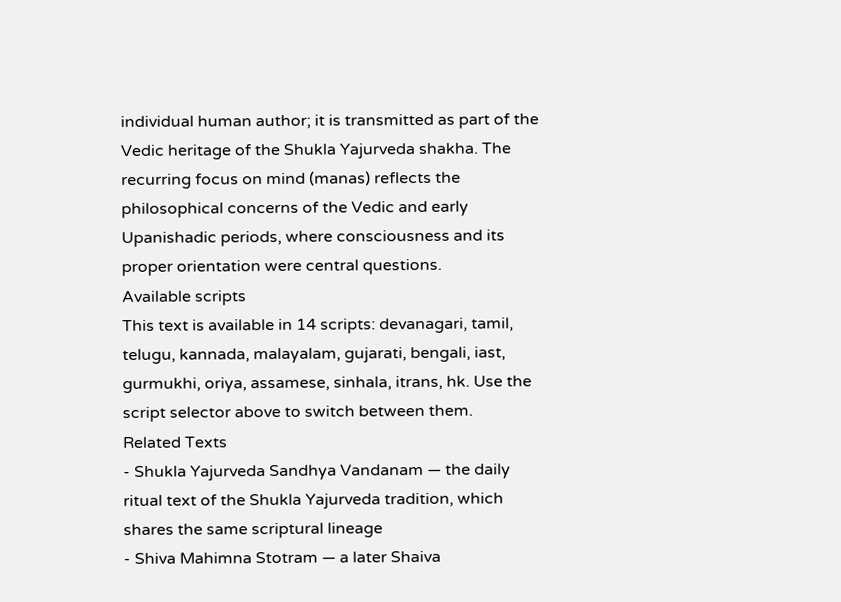individual human author; it is transmitted as part of the Vedic heritage of the Shukla Yajurveda shakha. The recurring focus on mind (manas) reflects the philosophical concerns of the Vedic and early Upanishadic periods, where consciousness and its proper orientation were central questions.
Available scripts
This text is available in 14 scripts: devanagari, tamil, telugu, kannada, malayalam, gujarati, bengali, iast, gurmukhi, oriya, assamese, sinhala, itrans, hk. Use the script selector above to switch between them.
Related Texts
- Shukla Yajurveda Sandhya Vandanam — the daily ritual text of the Shukla Yajurveda tradition, which shares the same scriptural lineage
- Shiva Mahimna Stotram — a later Shaiva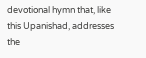devotional hymn that, like this Upanishad, addresses the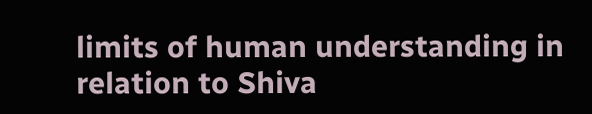limits of human understanding in relation to Shiva